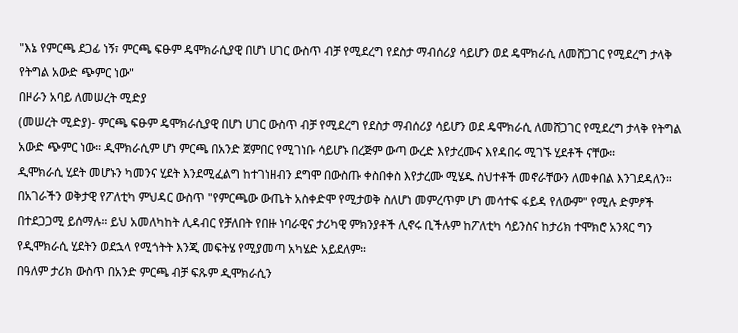"እኔ የምርጫ ደጋፊ ነኝ፣ ምርጫ ፍፁም ዴሞክራሲያዊ በሆነ ሀገር ውስጥ ብቻ የሚደረግ የደስታ ማብሰሪያ ሳይሆን ወደ ዴሞክራሲ ለመሸጋገር የሚደረግ ታላቅ የትግል አውድ ጭምር ነው"
በዞራን አባይ ለመሠረት ሚድያ
(መሠረት ሚድያ)- ምርጫ ፍፁም ዴሞክራሲያዊ በሆነ ሀገር ውስጥ ብቻ የሚደረግ የደስታ ማብሰሪያ ሳይሆን ወደ ዴሞክራሲ ለመሸጋገር የሚደረግ ታላቅ የትግል አውድ ጭምር ነው። ዲሞክራሲም ሆነ ምርጫ በአንድ ጀምበር የሚገነቡ ሳይሆኑ በረጅም ውጣ ውረድ እየታረሙና እየዳበሩ ሚገኙ ሂደቶች ናቸው።
ዲሞክራሲ ሂደት መሆኑን ካመንና ሂደት እንደሚፈልግ ከተገነዘብን ደግሞ በውስጡ ቀስበቀስ እየታረሙ ሚሄዱ ስህተቶች መኖራቸውን ለመቀበል እንገደዳለን።
በአገራችን ወቅታዊ የፖለቲካ ምህዳር ውስጥ "የምርጫው ውጤት አስቀድሞ የሚታወቅ ስለሆነ መምረጥም ሆነ መሳተፍ ፋይዳ የለውም" የሚሉ ድምፆች በተደጋጋሚ ይሰማሉ። ይህ አመለካከት ሊዳብር የቻለበት የበዙ ነባራዊና ታሪካዊ ምክንያቶች ሊኖሩ ቢችሉም ከፖለቲካ ሳይንስና ከታሪክ ተሞክሮ አንጻር ግን የዲሞክራሲ ሂደትን ወደኋላ የሚጎትት እንጂ መፍትሄ የሚያመጣ አካሄድ አይደለም።
በዓለም ታሪክ ውስጥ በአንድ ምርጫ ብቻ ፍጹም ዲሞክራሲን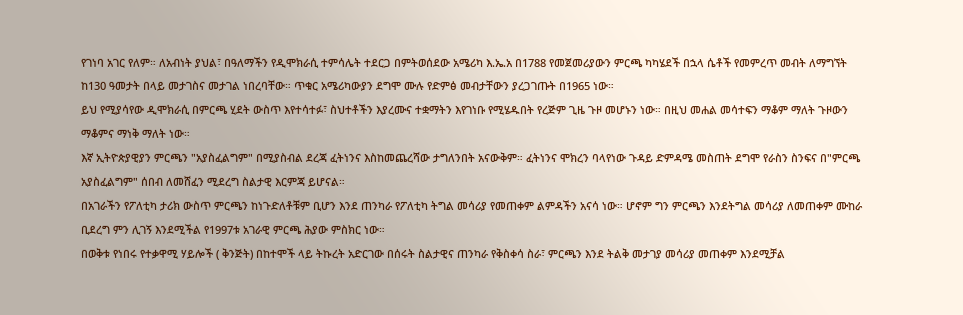የገነባ አገር የለም። ለአብነት ያህል፣ በዓለማችን የዲሞክራሲ ተምሳሌት ተደርጋ በምትወሰደው አሜሪካ እ.ኤ.አ በ1788 የመጀመሪያውን ምርጫ ካካሄደች በኋላ ሴቶች የመምረጥ መብት ለማግኘት ከ130 ዓመታት በላይ መታገስና መታገል ነበረባቸው። ጥቁር አሜሪካውያን ደግሞ ሙሉ የድምፅ መብታቸውን ያረጋገጡት በ1965 ነው።
ይህ የሚያሳየው ዲሞክራሲ በምርጫ ሂደት ውስጥ እየተሳተፉ፣ ስህተቶችን እያረሙና ተቋማትን እየገነቡ የሚሄዱበት የረጅም ጊዜ ጉዞ መሆኑን ነው። በዚህ መሐል መሳተፍን ማቆም ማለት ጉዞውን ማቆምና ማነቅ ማለት ነው።
እኛ ኢትዮጵያዊያን ምርጫን "አያስፈልግም" በሚያስብል ደረጃ ፈትነንና እስከመጨረሻው ታግለንበት አናውቅም። ፈትነንና ሞክረን ባላየነው ጉዳይ ድምዳሜ መስጠት ደግሞ የራስን ስንፍና በ"ምርጫ አያስፈልግም" ሰበብ ለመሸፈን ሚደረግ ስልታዊ እርምጃ ይሆናል።
በአገራችን የፖለቲካ ታሪክ ውስጥ ምርጫን ከነጉድለቶቹም ቢሆን እንደ ጠንካራ የፖለቲካ ትግል መሳሪያ የመጠቀም ልምዳችን አናሳ ነው። ሆኖም ግን ምርጫን እንደትግል መሳሪያ ለመጠቀም ሙከራ ቢደረግ ምን ሊገኝ እንደሚችል የ1997ቱ አገራዊ ምርጫ ሕያው ምስክር ነው።
በወቅቱ የነበሩ የተቃዋሚ ሃይሎች ( ቅንጅት) በከተሞች ላይ ትኩረት አድርገው በሰሩት ስልታዊና ጠንካራ የቅስቀሳ ስራ፣ ምርጫን እንደ ትልቅ መታገያ መሳሪያ መጠቀም እንደሚቻል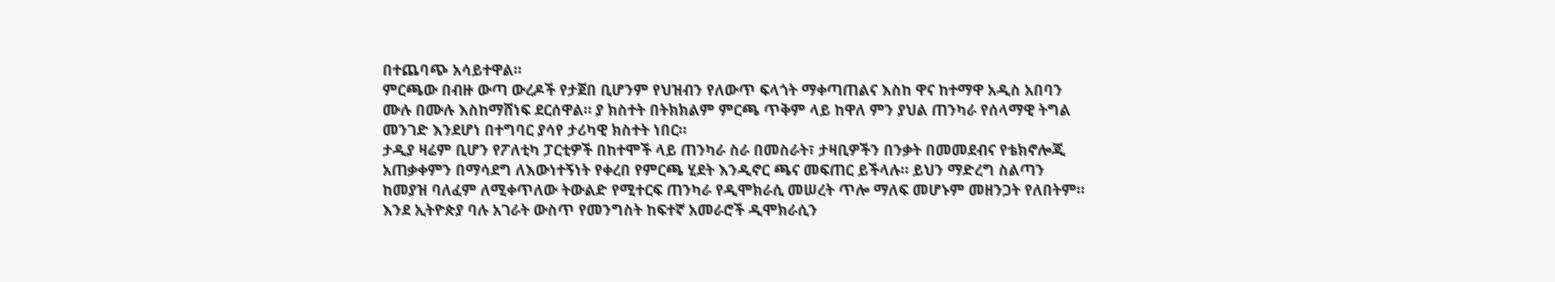በተጨባጭ አሳይተዋል።
ምርጫው በብዙ ውጣ ውረዶች የታጀበ ቢሆንም የህዝብን የለውጥ ፍላጎት ማቀጣጠልና እስከ ዋና ከተማዋ አዲስ አበባን ሙሉ በሙሉ እስከማሸነፍ ደርሰዋል። ያ ክስተት በትክክልም ምርጫ ጥቅም ላይ ከዋለ ምን ያህል ጠንካራ የሰላማዊ ትግል መንገድ እንደሆነ በተግባር ያሳየ ታሪካዊ ክስተት ነበር።
ታዲያ ዛሬም ቢሆን የፖለቲካ ፓርቲዎች በከተሞች ላይ ጠንካራ ስራ በመስራት፣ ታዛቢዎችን በንቃት በመመደብና የቴክኖሎጂ አጠቃቀምን በማሳደግ ለእውነተኝነት የቀረበ የምርጫ ሂደት እንዲኖር ጫና መፍጠር ይችላሉ። ይህን ማድረግ ስልጣን ከመያዝ ባለፈም ለሚቀጥለው ትውልድ የሚተርፍ ጠንካራ የዲሞክራሲ መሠረት ጥሎ ማለፍ መሆኑም መዘንጋት የለበትም።
እንደ ኢትዮጵያ ባሉ አገራት ውስጥ የመንግስት ከፍተኛ አመራሮች ዲሞክራሲን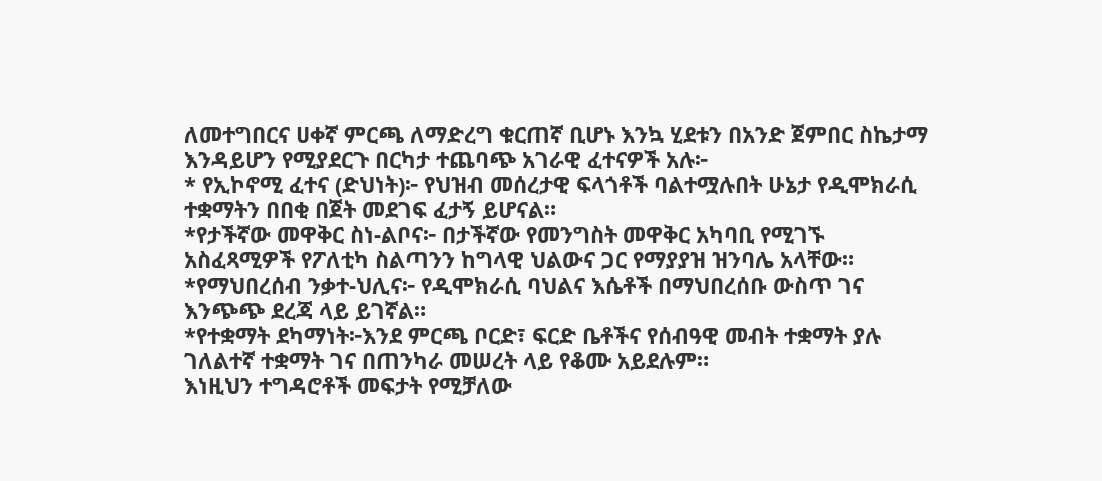ለመተግበርና ሀቀኛ ምርጫ ለማድረግ ቁርጠኛ ቢሆኑ እንኳ ሂደቱን በአንድ ጀምበር ስኬታማ እንዳይሆን የሚያደርጉ በርካታ ተጨባጭ አገራዊ ፈተናዎች አሉ፦
* የኢኮኖሚ ፈተና (ድህነት)፦ የህዝብ መሰረታዊ ፍላጎቶች ባልተሟሉበት ሁኔታ የዲሞክራሲ ተቋማትን በበቂ በጀት መደገፍ ፈታኝ ይሆናል።
*የታችኛው መዋቅር ስነ-ልቦና፦ በታችኛው የመንግስት መዋቅር አካባቢ የሚገኙ አስፈጻሚዎች የፖለቲካ ስልጣንን ከግላዊ ህልውና ጋር የማያያዝ ዝንባሌ አላቸው።
*የማህበረሰብ ንቃተ-ህሊና፦ የዲሞክራሲ ባህልና እሴቶች በማህበረሰቡ ውስጥ ገና እንጭጭ ደረጃ ላይ ይገኛል።
*የተቋማት ደካማነት፦እንደ ምርጫ ቦርድ፣ ፍርድ ቤቶችና የሰብዓዊ መብት ተቋማት ያሉ ገለልተኛ ተቋማት ገና በጠንካራ መሠረት ላይ የቆሙ አይደሉም።
እነዚህን ተግዳሮቶች መፍታት የሚቻለው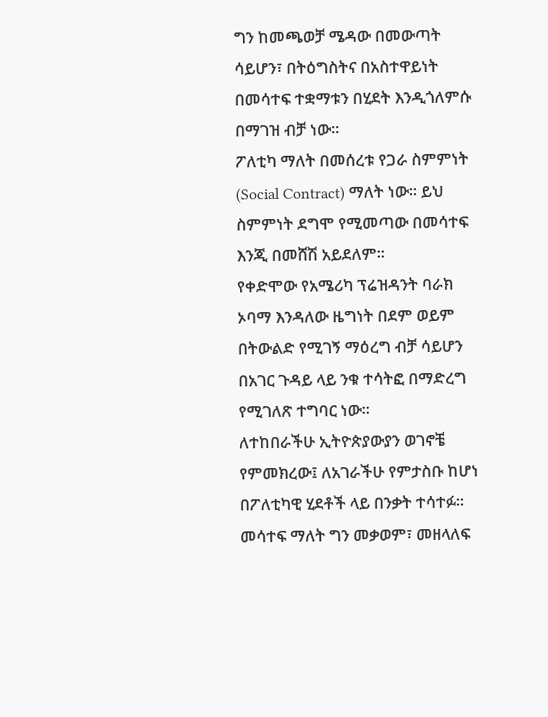ግን ከመጫወቻ ሜዳው በመውጣት ሳይሆን፣ በትዕግስትና በአስተዋይነት በመሳተፍ ተቋማቱን በሂደት እንዲጎለምሱ በማገዝ ብቻ ነው።
ፖለቲካ ማለት በመሰረቱ የጋራ ስምምነት (Social Contract) ማለት ነው። ይህ ስምምነት ደግሞ የሚመጣው በመሳተፍ እንጂ በመሸሽ አይደለም።
የቀድሞው የአሜሪካ ፕሬዝዳንት ባራክ ኦባማ እንዳለው ዜግነት በደም ወይም በትውልድ የሚገኝ ማዕረግ ብቻ ሳይሆን በአገር ጉዳይ ላይ ንቁ ተሳትፎ በማድረግ የሚገለጽ ተግባር ነው።
ለተከበራችሁ ኢትዮጵያውያን ወገኖቼ የምመክረው፤ ለአገራችሁ የምታስቡ ከሆነ በፖለቲካዊ ሂደቶች ላይ በንቃት ተሳተፉ። መሳተፍ ማለት ግን መቃወም፣ መዘላለፍ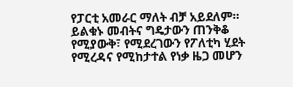የፓርቲ አመራር ማለት ብቻ አይደለም። ይልቁኑ መብትና ግዴታውን ጠንቅቆ የሚያውቅ፣ የሚደረገውን የፖለቲካ ሂደት የሚረዳና የሚከታተል የነቃ ዜጋ መሆን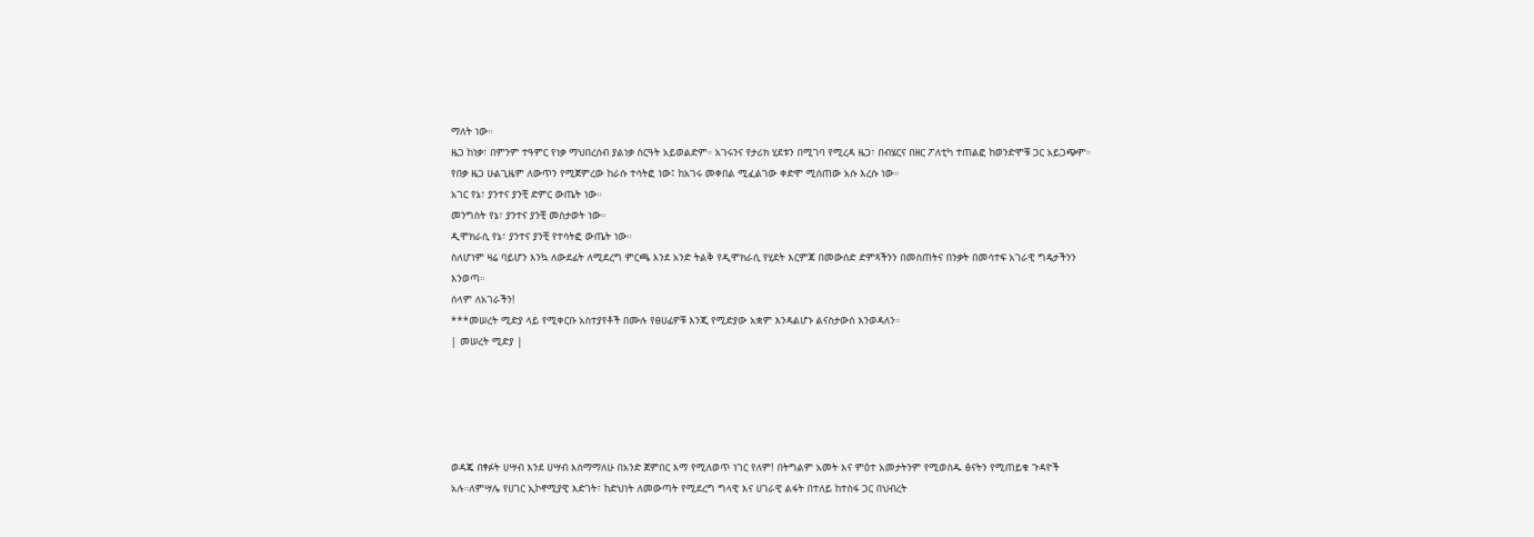ማለት ነው።
ዜጋ ከነቃ፣ በምንም ተዓምር የነቃ ማህበረሰብ ያልነቃ ስርዓት አይወልድም። አገሩንና የታሪክ ሂደቱን በሚገባ የሚረዳ ዜጋ፣ በብሄርና በዘር ፖለቲካ ተጠልፎ ከወንድሞቹ ጋር አይጋጭም። የበቃ ዜጋ ሁልጊዜም ለውጥን የሚጀምረው ከራሱ ተሳትፎ ነው፤ ከአገሩ መቀበል ሚፈልገው ቀድሞ ሚሰጠው አሱ እረሱ ነው።
አገር የኔ፣ ያንተና ያንቺ ድምር ውጤት ነው።
መንግስት የኔ፣ ያንተና ያንቺ መስታወት ነው።
ዲሞክራሲ የኔ፣ ያንተና ያንቺ የተሳትፎ ውጤት ነው።
ስለሆነም ዛሬ ባይሆን እንኳ ለውደፊት ለሚደረግ ምርጫ እንደ አንድ ትልቅ የዲሞክራሲ የሂደት እርምጃ በመውሰድ ድምጻችንን በመስጠትና በንቃት በመሳተፍ አገራዊ ግዴታችንን እንወጣ።
ሰላም ለአገራችን!
***መሠረት ሚድያ ላይ የሚቀርቡ አስተያየቶች በሙሉ የፀሀፊዎቹ እንጂ የሚድያው አቋም እንዳልሆኑ ልናስታውስ እንወዳለን።
| መሠረት ሚድያ |





ወዳጄ በፃፉት ሀሣብ እንደ ሀሣብ እስማማለሁ በአንድ ጀምበር እማ የሚለወጥ ነገር የለም! በትግልም አመት እና ምዕተ አመታትንም የሚወስዱ ፅናትን የሚጠይቁ ጉዳዮች አሉ።ለምሣሌ የሀገር ኢኮኖሚያዊ እድገት፣ ከድህነት ለመውጣት የሚደረግ ግላዊ እና ሀገራዊ ልፋት በተለይ ከተስፋ ጋር በህብረት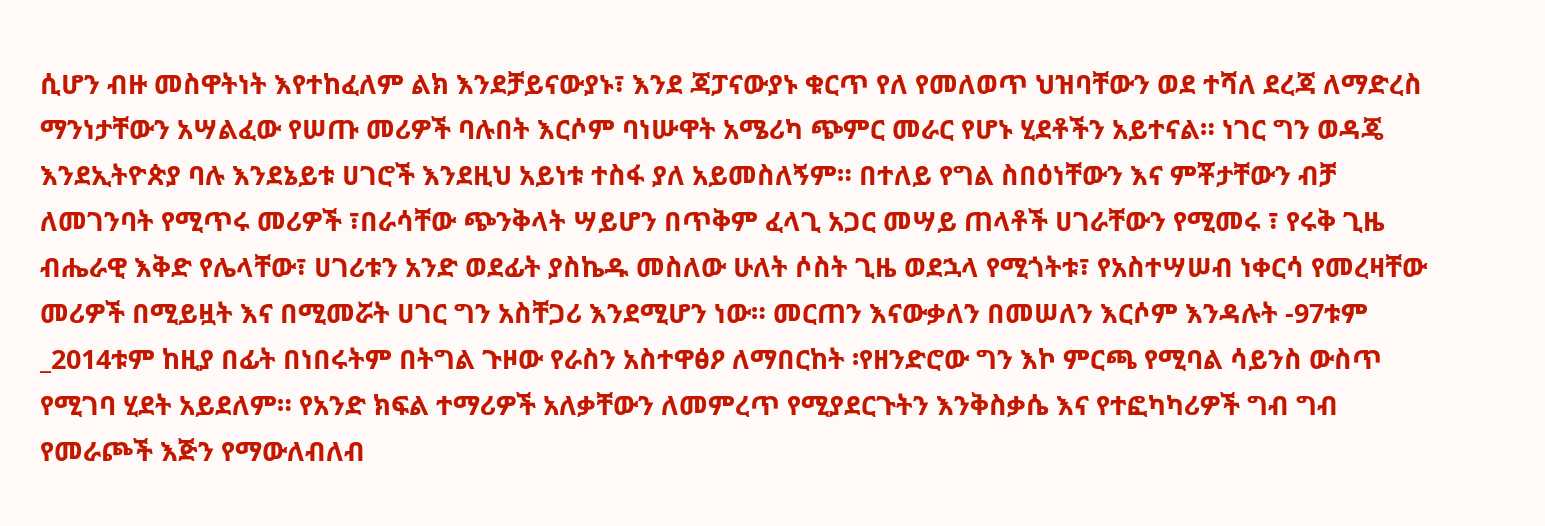ሲሆን ብዙ መስዋትነት እየተከፈለም ልክ እንደቻይናውያኑ፣ እንደ ጃፓናውያኑ ቁርጥ የለ የመለወጥ ህዝባቸውን ወደ ተሻለ ደረጃ ለማድረስ ማንነታቸውን አሣልፈው የሠጡ መሪዎች ባሉበት እርሶም ባነሡዋት አሜሪካ ጭምር መራር የሆኑ ሂደቶችን አይተናል። ነገር ግን ወዳጄ እንደኢትዮጵያ ባሉ እንደኔይቱ ሀገሮች እንደዚህ አይነቱ ተስፋ ያለ አይመስለኝም። በተለይ የግል ስበዕነቸውን እና ምቾታቸውን ብቻ ለመገንባት የሚጥሩ መሪዎች ፣በራሳቸው ጭንቅላት ሣይሆን በጥቅም ፈላጊ አጋር መሣይ ጠላቶች ሀገራቸውን የሚመሩ ፣ የሩቅ ጊዜ ብሔራዊ እቅድ የሌላቸው፣ ሀገሪቱን አንድ ወደፊት ያስኬዱ መስለው ሁለት ሶስት ጊዜ ወደኋላ የሚጎትቱ፣ የአስተሣሠብ ነቀርሳ የመረዛቸው መሪዎች በሚይዟት እና በሚመሯት ሀገር ግን አስቸጋሪ እንደሚሆን ነው። መርጠን እናውቃለን በመሠለን እርሶም እንዳሉት -97ቱም _2014ቱም ከዚያ በፊት በነበሩትም በትግል ጉዞው የራስን አስተዋፅዖ ለማበርከት ፡የዘንድሮው ግን እኮ ምርጫ የሚባል ሳይንስ ውስጥ የሚገባ ሂደት አይደለም። የአንድ ክፍል ተማሪዎች አለቃቸውን ለመምረጥ የሚያደርጉትን እንቅስቃሴ እና የተፎካካሪዎች ግብ ግብ የመራጮች እጅን የማውለብለብ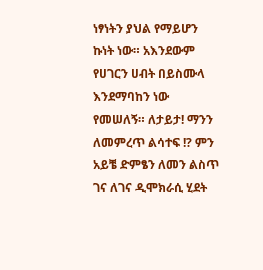ነፃነትን ያህል የማይሆን ኩነት ነው። አእንደውም የሀገርን ሀብት በይስሙላ እንደማባከን ነው የመሠለኝ። ለታይታ! ማንን ለመምረጥ ልሳተፍ !? ምን አይቼ ድምፄን ለመን ልስጥ ገና ለገና ዲሞክራሲ ሂደት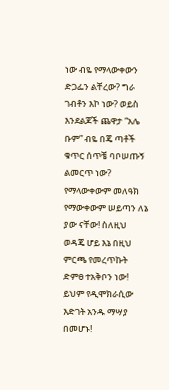ነው ብዬ የማላውቀውን ድጋፌን ልቸረው? ግራ ገብቶን እኮ ነው? ወይስ እንደልጆች ጨዋታ “አሌ ቡም” ብዬ በጄ ጣቶች ቁጥር ሰጥቼ ባቦሠጡኝ ልመርጥ ነው? የማላውቀውም መለዓክ የማውቀውም ሠይጣን ለኔ ያው ናቸው! ስለዚህ ወዳጄ ሆይ እኔ በዚህ ምርጫ የመረጥኩት ድምፀ ተአቅቦን ነው! ይህም የዲሞክራሲው እድገት አንዱ ማሣያ በመሆኑ!